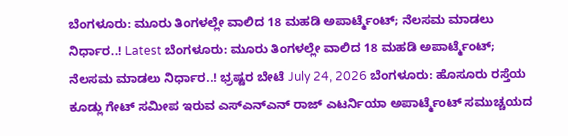ಬೆಂಗಳೂರು: ಮೂರು ತಿಂಗಳಲ್ಲೇ ವಾಲಿದ 18 ಮಹಡಿ ಅಪಾರ್ಟ್ಮೆಂಟ್; ನೆಲಸಮ ಮಾಡಲು ನಿರ್ಧಾರ..! Latest ಬೆಂಗಳೂರು: ಮೂರು ತಿಂಗಳಲ್ಲೇ ವಾಲಿದ 18 ಮಹಡಿ ಅಪಾರ್ಟ್ಮೆಂಟ್; ನೆಲಸಮ ಮಾಡಲು ನಿರ್ಧಾರ..! ಭ್ರಷ್ಟರ ಬೇಟೆ July 24, 2026 ಬೆಂಗಳೂರು: ಹೊಸೂರು ರಸ್ತೆಯ ಕೂಡ್ಲು ಗೇಟ್ ಸಮೀಪ ಇರುವ ಎಸ್ಎನ್ಎನ್ ರಾಜ್ ಎಟರ್ನಿಯಾ ಅಪಾರ್ಟ್ಮೆಂಟ್ ಸಮುಚ್ಚಯದ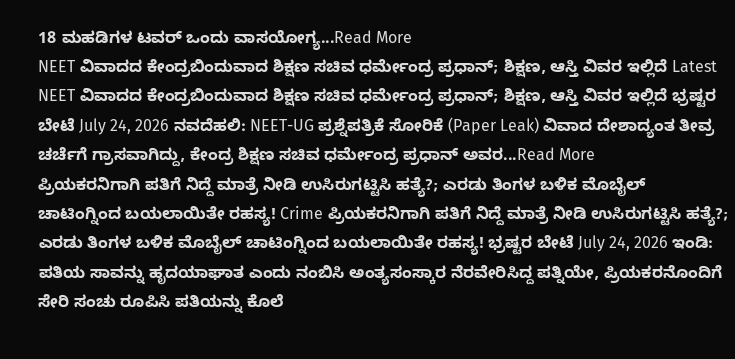18 ಮಹಡಿಗಳ ಟವರ್ ಒಂದು ವಾಸಯೋಗ್ಯ...Read More
NEET ವಿವಾದದ ಕೇಂದ್ರಬಿಂದುವಾದ ಶಿಕ್ಷಣ ಸಚಿವ ಧರ್ಮೇಂದ್ರ ಪ್ರಧಾನ್; ಶಿಕ್ಷಣ, ಆಸ್ತಿ ವಿವರ ಇಲ್ಲಿದೆ Latest NEET ವಿವಾದದ ಕೇಂದ್ರಬಿಂದುವಾದ ಶಿಕ್ಷಣ ಸಚಿವ ಧರ್ಮೇಂದ್ರ ಪ್ರಧಾನ್; ಶಿಕ್ಷಣ, ಆಸ್ತಿ ವಿವರ ಇಲ್ಲಿದೆ ಭ್ರಷ್ಟರ ಬೇಟೆ July 24, 2026 ನವದೆಹಲಿ: NEET-UG ಪ್ರಶ್ನೆಪತ್ರಿಕೆ ಸೋರಿಕೆ (Paper Leak) ವಿವಾದ ದೇಶಾದ್ಯಂತ ತೀವ್ರ ಚರ್ಚೆಗೆ ಗ್ರಾಸವಾಗಿದ್ದು, ಕೇಂದ್ರ ಶಿಕ್ಷಣ ಸಚಿವ ಧರ್ಮೇಂದ್ರ ಪ್ರಧಾನ್ ಅವರ...Read More
ಪ್ರಿಯಕರನಿಗಾಗಿ ಪತಿಗೆ ನಿದ್ದೆ ಮಾತ್ರೆ ನೀಡಿ ಉಸಿರುಗಟ್ಟಿಸಿ ಹತ್ಯೆ?; ಎರಡು ತಿಂಗಳ ಬಳಿಕ ಮೊಬೈಲ್ ಚಾಟಿಂಗ್ನಿಂದ ಬಯಲಾಯಿತೇ ರಹಸ್ಯ! Crime ಪ್ರಿಯಕರನಿಗಾಗಿ ಪತಿಗೆ ನಿದ್ದೆ ಮಾತ್ರೆ ನೀಡಿ ಉಸಿರುಗಟ್ಟಿಸಿ ಹತ್ಯೆ?; ಎರಡು ತಿಂಗಳ ಬಳಿಕ ಮೊಬೈಲ್ ಚಾಟಿಂಗ್ನಿಂದ ಬಯಲಾಯಿತೇ ರಹಸ್ಯ! ಭ್ರಷ್ಟರ ಬೇಟೆ July 24, 2026 ಇಂಡಿ: ಪತಿಯ ಸಾವನ್ನು ಹೃದಯಾಘಾತ ಎಂದು ನಂಬಿಸಿ ಅಂತ್ಯಸಂಸ್ಕಾರ ನೆರವೇರಿಸಿದ್ದ ಪತ್ನಿಯೇ, ಪ್ರಿಯಕರನೊಂದಿಗೆ ಸೇರಿ ಸಂಚು ರೂಪಿಸಿ ಪತಿಯನ್ನು ಕೊಲೆ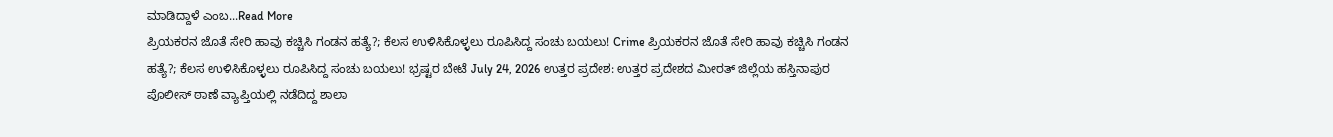ಮಾಡಿದ್ದಾಳೆ ಎಂಬ...Read More
ಪ್ರಿಯಕರನ ಜೊತೆ ಸೇರಿ ಹಾವು ಕಚ್ಚಿಸಿ ಗಂಡನ ಹತ್ಯೆ?; ಕೆಲಸ ಉಳಿಸಿಕೊಳ್ಳಲು ರೂಪಿಸಿದ್ದ ಸಂಚು ಬಯಲು! Crime ಪ್ರಿಯಕರನ ಜೊತೆ ಸೇರಿ ಹಾವು ಕಚ್ಚಿಸಿ ಗಂಡನ ಹತ್ಯೆ?; ಕೆಲಸ ಉಳಿಸಿಕೊಳ್ಳಲು ರೂಪಿಸಿದ್ದ ಸಂಚು ಬಯಲು! ಭ್ರಷ್ಟರ ಬೇಟೆ July 24, 2026 ಉತ್ತರ ಪ್ರದೇಶ: ಉತ್ತರ ಪ್ರದೇಶದ ಮೀರತ್ ಜಿಲ್ಲೆಯ ಹಸ್ತಿನಾಪುರ ಪೊಲೀಸ್ ಠಾಣೆ ವ್ಯಾಪ್ತಿಯಲ್ಲಿ ನಡೆದಿದ್ದ ಶಾಲಾ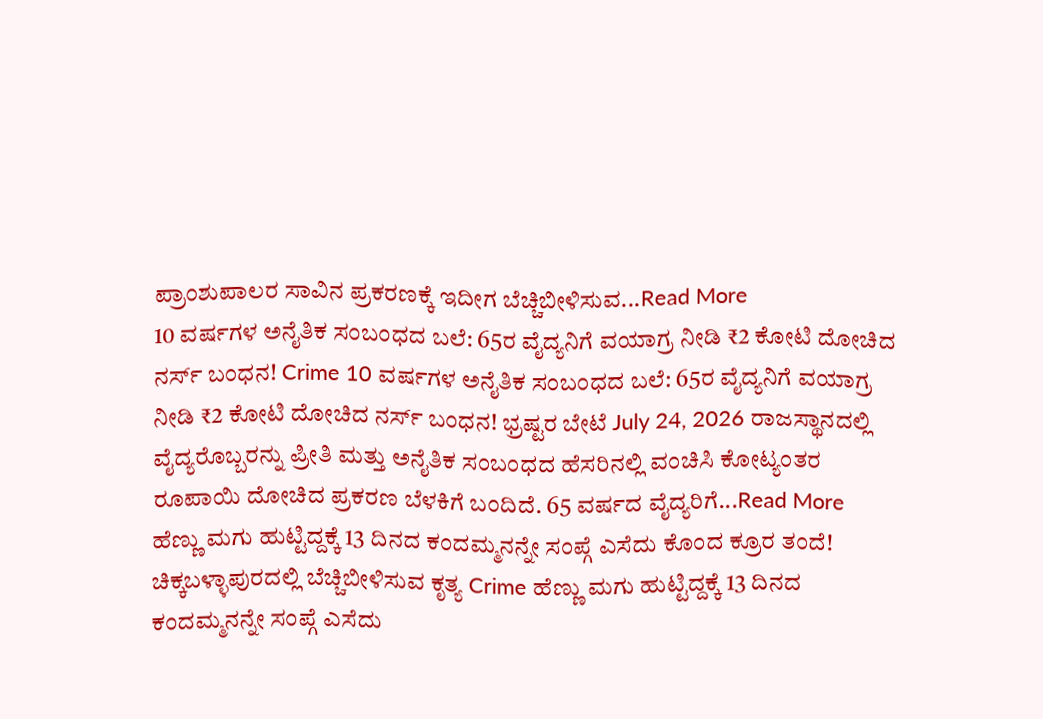ಪ್ರಾಂಶುಪಾಲರ ಸಾವಿನ ಪ್ರಕರಣಕ್ಕೆ ಇದೀಗ ಬೆಚ್ಚಿಬೀಳಿಸುವ...Read More
10 ವರ್ಷಗಳ ಅನೈತಿಕ ಸಂಬಂಧದ ಬಲೆ: 65ರ ವೈದ್ಯನಿಗೆ ವಯಾಗ್ರ ನೀಡಿ ₹2 ಕೋಟಿ ದೋಚಿದ ನರ್ಸ್ ಬಂಧನ! Crime 10 ವರ್ಷಗಳ ಅನೈತಿಕ ಸಂಬಂಧದ ಬಲೆ: 65ರ ವೈದ್ಯನಿಗೆ ವಯಾಗ್ರ ನೀಡಿ ₹2 ಕೋಟಿ ದೋಚಿದ ನರ್ಸ್ ಬಂಧನ! ಭ್ರಷ್ಟರ ಬೇಟೆ July 24, 2026 ರಾಜಸ್ಥಾನದಲ್ಲಿ ವೈದ್ಯರೊಬ್ಬರನ್ನು ಪ್ರೀತಿ ಮತ್ತು ಅನೈತಿಕ ಸಂಬಂಧದ ಹೆಸರಿನಲ್ಲಿ ವಂಚಿಸಿ ಕೋಟ್ಯಂತರ ರೂಪಾಯಿ ದೋಚಿದ ಪ್ರಕರಣ ಬೆಳಕಿಗೆ ಬಂದಿದೆ. 65 ವರ್ಷದ ವೈದ್ಯರಿಗೆ...Read More
ಹೆಣ್ಣು ಮಗು ಹುಟ್ಟಿದ್ದಕ್ಕೆ 13 ದಿನದ ಕಂದಮ್ಮನನ್ನೇ ಸಂಪ್ಗೆ ಎಸೆದು ಕೊಂದ ಕ್ರೂರ ತಂದೆ! ಚಿಕ್ಕಬಳ್ಳಾಪುರದಲ್ಲಿ ಬೆಚ್ಚಿಬೀಳಿಸುವ ಕೃತ್ಯ Crime ಹೆಣ್ಣು ಮಗು ಹುಟ್ಟಿದ್ದಕ್ಕೆ 13 ದಿನದ ಕಂದಮ್ಮನನ್ನೇ ಸಂಪ್ಗೆ ಎಸೆದು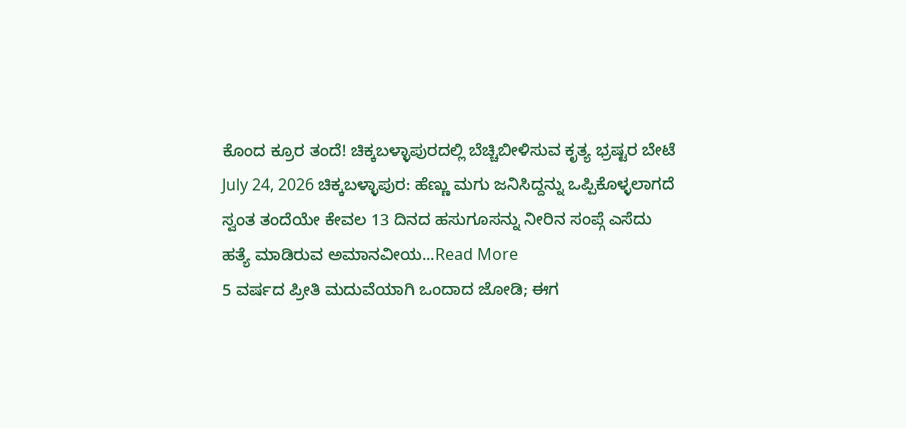ಕೊಂದ ಕ್ರೂರ ತಂದೆ! ಚಿಕ್ಕಬಳ್ಳಾಪುರದಲ್ಲಿ ಬೆಚ್ಚಿಬೀಳಿಸುವ ಕೃತ್ಯ ಭ್ರಷ್ಟರ ಬೇಟೆ July 24, 2026 ಚಿಕ್ಕಬಳ್ಳಾಪುರ: ಹೆಣ್ಣು ಮಗು ಜನಿಸಿದ್ದನ್ನು ಒಪ್ಪಿಕೊಳ್ಳಲಾಗದೆ ಸ್ವಂತ ತಂದೆಯೇ ಕೇವಲ 13 ದಿನದ ಹಸುಗೂಸನ್ನು ನೀರಿನ ಸಂಪ್ಗೆ ಎಸೆದು ಹತ್ಯೆ ಮಾಡಿರುವ ಅಮಾನವೀಯ...Read More
5 ವರ್ಷದ ಪ್ರೀತಿ ಮದುವೆಯಾಗಿ ಒಂದಾದ ಜೋಡಿ; ಈಗ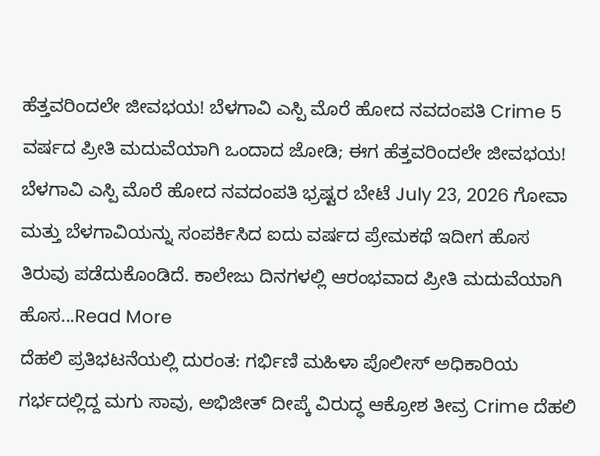ಹೆತ್ತವರಿಂದಲೇ ಜೀವಭಯ! ಬೆಳಗಾವಿ ಎಸ್ಪಿ ಮೊರೆ ಹೋದ ನವದಂಪತಿ Crime 5 ವರ್ಷದ ಪ್ರೀತಿ ಮದುವೆಯಾಗಿ ಒಂದಾದ ಜೋಡಿ; ಈಗ ಹೆತ್ತವರಿಂದಲೇ ಜೀವಭಯ! ಬೆಳಗಾವಿ ಎಸ್ಪಿ ಮೊರೆ ಹೋದ ನವದಂಪತಿ ಭ್ರಷ್ಟರ ಬೇಟೆ July 23, 2026 ಗೋವಾ ಮತ್ತು ಬೆಳಗಾವಿಯನ್ನು ಸಂಪರ್ಕಿಸಿದ ಐದು ವರ್ಷದ ಪ್ರೇಮಕಥೆ ಇದೀಗ ಹೊಸ ತಿರುವು ಪಡೆದುಕೊಂಡಿದೆ. ಕಾಲೇಜು ದಿನಗಳಲ್ಲಿ ಆರಂಭವಾದ ಪ್ರೀತಿ ಮದುವೆಯಾಗಿ ಹೊಸ...Read More
ದೆಹಲಿ ಪ್ರತಿಭಟನೆಯಲ್ಲಿ ದುರಂತ: ಗರ್ಭಿಣಿ ಮಹಿಳಾ ಪೊಲೀಸ್ ಅಧಿಕಾರಿಯ ಗರ್ಭದಲ್ಲಿದ್ದ ಮಗು ಸಾವು, ಅಭಿಜೀತ್ ದೀಪ್ಕೆ ವಿರುದ್ಧ ಆಕ್ರೋಶ ತೀವ್ರ Crime ದೆಹಲಿ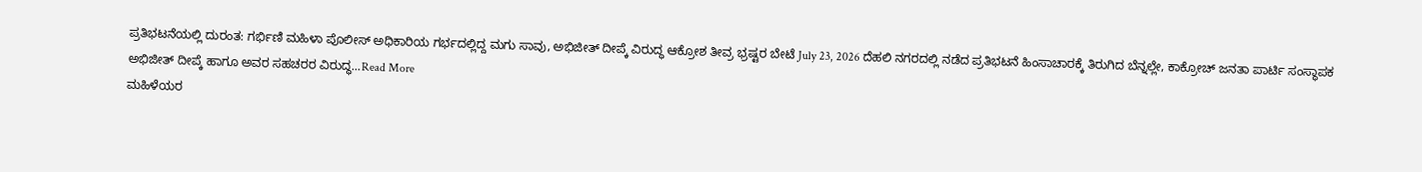ಪ್ರತಿಭಟನೆಯಲ್ಲಿ ದುರಂತ: ಗರ್ಭಿಣಿ ಮಹಿಳಾ ಪೊಲೀಸ್ ಅಧಿಕಾರಿಯ ಗರ್ಭದಲ್ಲಿದ್ದ ಮಗು ಸಾವು, ಅಭಿಜೀತ್ ದೀಪ್ಕೆ ವಿರುದ್ಧ ಆಕ್ರೋಶ ತೀವ್ರ ಭ್ರಷ್ಟರ ಬೇಟೆ July 23, 2026 ದೆಹಲಿ ನಗರದಲ್ಲಿ ನಡೆದ ಪ್ರತಿಭಟನೆ ಹಿಂಸಾಚಾರಕ್ಕೆ ತಿರುಗಿದ ಬೆನ್ನಲ್ಲೇ, ಕಾಕ್ರೋಚ್ ಜನತಾ ಪಾರ್ಟಿ ಸಂಸ್ಥಾಪಕ ಅಭಿಜೀತ್ ದೀಪ್ಕೆ ಹಾಗೂ ಅವರ ಸಹಚರರ ವಿರುದ್ಧ...Read More
ಮಹಿಳೆಯರ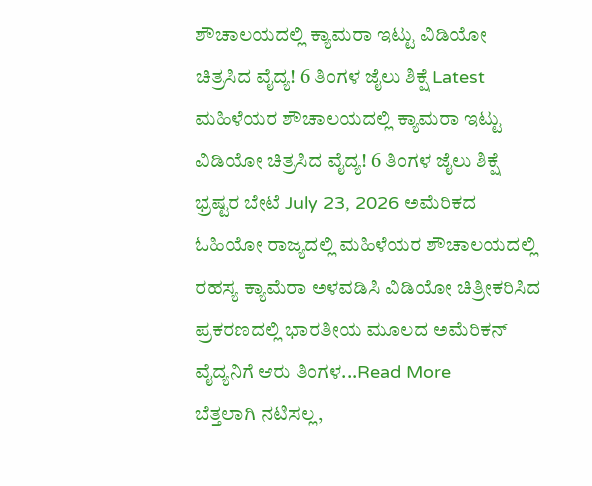ಶೌಚಾಲಯದಲ್ಲಿ ಕ್ಯಾಮರಾ ಇಟ್ಟು ವಿಡಿಯೋ ಚಿತ್ರಸಿದ ವೈದ್ಯ! 6 ತಿಂಗಳ ಜೈಲು ಶಿಕ್ಷೆ Latest ಮಹಿಳೆಯರ ಶೌಚಾಲಯದಲ್ಲಿ ಕ್ಯಾಮರಾ ಇಟ್ಟು ವಿಡಿಯೋ ಚಿತ್ರಸಿದ ವೈದ್ಯ! 6 ತಿಂಗಳ ಜೈಲು ಶಿಕ್ಷೆ ಭ್ರಷ್ಟರ ಬೇಟೆ July 23, 2026 ಅಮೆರಿಕದ ಓಹಿಯೋ ರಾಜ್ಯದಲ್ಲಿ ಮಹಿಳೆಯರ ಶೌಚಾಲಯದಲ್ಲಿ ರಹಸ್ಯ ಕ್ಯಾಮೆರಾ ಅಳವಡಿಸಿ ವಿಡಿಯೋ ಚಿತ್ರೀಕರಿಸಿದ ಪ್ರಕರಣದಲ್ಲಿ ಭಾರತೀಯ ಮೂಲದ ಅಮೆರಿಕನ್ ವೈದ್ಯನಿಗೆ ಆರು ತಿಂಗಳ...Read More
ಬೆತ್ತಲಾಗಿ ನಟಿಸಲ್ಲ,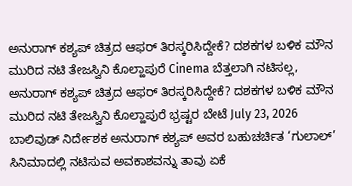ಅನುರಾಗ್ ಕಶ್ಯಪ್ ಚಿತ್ರದ ಆಫರ್ ತಿರಸ್ಕರಿಸಿದ್ದೇಕೆ? ದಶಕಗಳ ಬಳಿಕ ಮೌನ ಮುರಿದ ನಟಿ ತೇಜಸ್ವಿನಿ ಕೊಲ್ಹಾಪುರೆ Cinema ಬೆತ್ತಲಾಗಿ ನಟಿಸಲ್ಲ, ಅನುರಾಗ್ ಕಶ್ಯಪ್ ಚಿತ್ರದ ಆಫರ್ ತಿರಸ್ಕರಿಸಿದ್ದೇಕೆ? ದಶಕಗಳ ಬಳಿಕ ಮೌನ ಮುರಿದ ನಟಿ ತೇಜಸ್ವಿನಿ ಕೊಲ್ಹಾಪುರೆ ಭ್ರಷ್ಟರ ಬೇಟೆ July 23, 2026 ಬಾಲಿವುಡ್ ನಿರ್ದೇಶಕ ಅನುರಾಗ್ ಕಶ್ಯಪ್ ಅವರ ಬಹುಚರ್ಚಿತ ‘ಗುಲಾಲ್’ ಸಿನಿಮಾದಲ್ಲಿ ನಟಿಸುವ ಅವಕಾಶವನ್ನು ತಾವು ಏಕೆ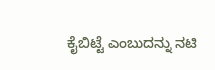ಕೈಬಿಟ್ಟೆ ಎಂಬುದನ್ನು ನಟಿ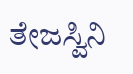ತೇಜಸ್ವಿನಿ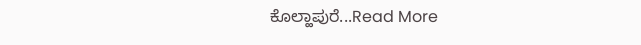ಕೊಲ್ಹಾಪುರೆ...Read More